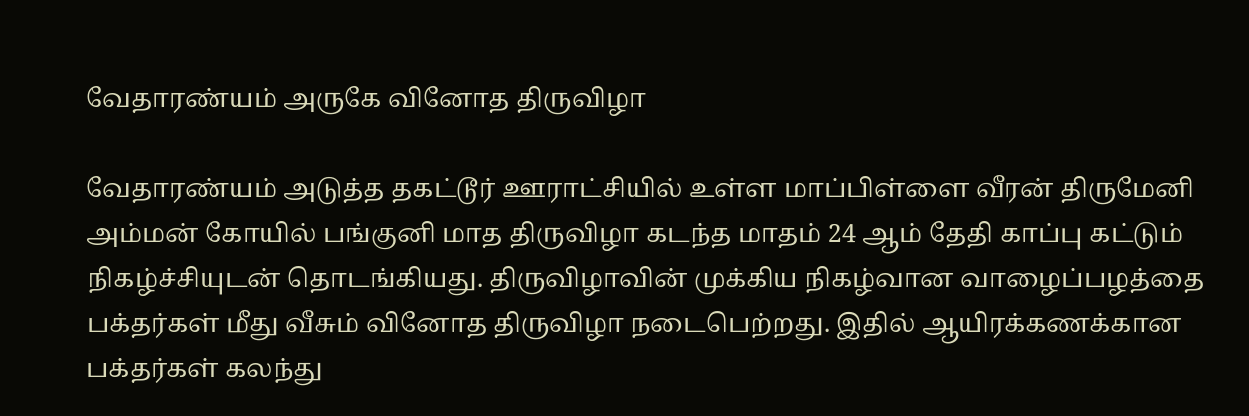வேதாரண்யம் அருகே வினோத திருவிழா

வேதாரண்யம் அடுத்த தகட்டூர் ஊராட்சியில் உள்ள மாப்பிள்ளை வீரன் திருமேனி அம்மன் கோயில் பங்குனி மாத திருவிழா கடந்த மாதம் 24 ஆம் தேதி காப்பு கட்டும் நிகழ்ச்சியுடன் தொடங்கியது. திருவிழாவின் முக்கிய நிகழ்வான வாழைப்பழத்தை பக்தர்கள் மீது வீசும் வினோத திருவிழா நடைபெற்றது. இதில் ஆயிரக்கணக்கான பக்தர்கள் கலந்து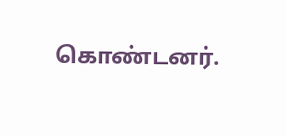கொண்டனர்.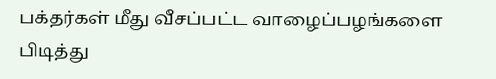பக்தர்கள் மீது வீசப்பட்ட வாழைப்பழங்களை பிடித்து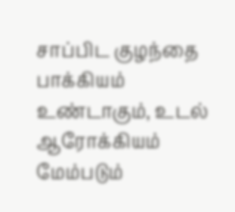சாப்பிட குழந்தை பாக்கியம் உண்டாகும், உடல் ஆரோக்கியம் மேம்படும்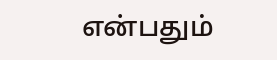என்பதும்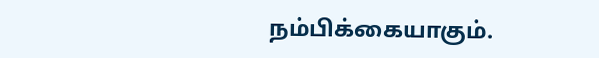நம்பிக்கையாகும்.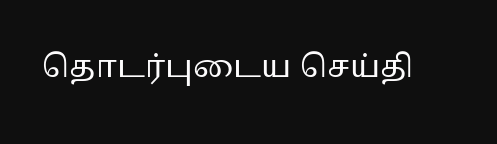தொடர்புடைய செய்தி